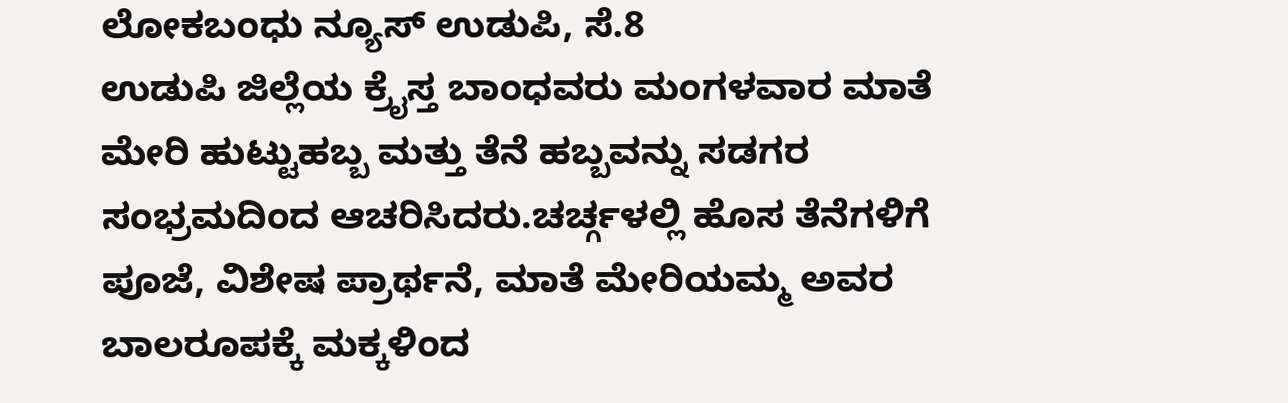ಲೋಕಬಂಧು ನ್ಯೂಸ್ ಉಡುಪಿ, ಸೆ.8
ಉಡುಪಿ ಜಿಲ್ಲೆಯ ಕ್ರೈಸ್ತ ಬಾಂಧವರು ಮಂಗಳವಾರ ಮಾತೆ ಮೇರಿ ಹುಟ್ಟುಹಬ್ಬ ಮತ್ತು ತೆನೆ ಹಬ್ಬವನ್ನು ಸಡಗರ ಸಂಭ್ರಮದಿಂದ ಆಚರಿಸಿದರು.ಚರ್ಚ್ಗಳಲ್ಲಿ ಹೊಸ ತೆನೆಗಳಿಗೆ ಪೂಜೆ, ವಿಶೇಷ ಪ್ರಾರ್ಥನೆ, ಮಾತೆ ಮೇರಿಯಮ್ಮ ಅವರ ಬಾಲರೂಪಕ್ಕೆ ಮಕ್ಕಳಿಂದ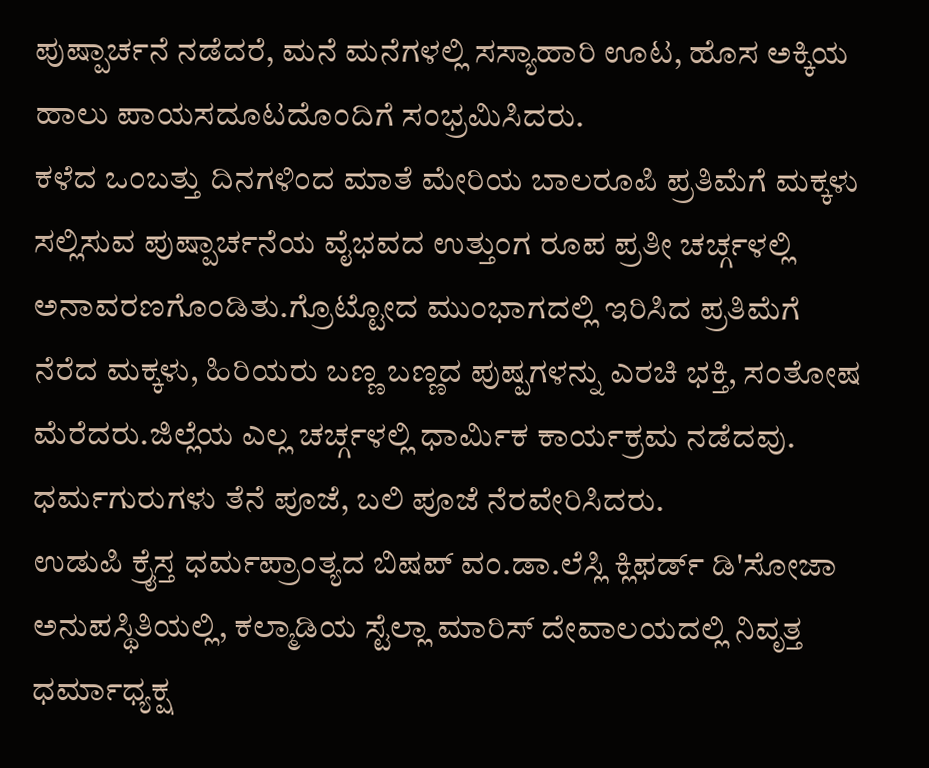ಪುಷ್ಪಾರ್ಚನೆ ನಡೆದರೆ, ಮನೆ ಮನೆಗಳಲ್ಲಿ ಸಸ್ಯಾಹಾರಿ ಊಟ, ಹೊಸ ಅಕ್ಕಿಯ ಹಾಲು ಪಾಯಸದೂಟದೊಂದಿಗೆ ಸಂಭ್ರಮಿಸಿದರು.
ಕಳೆದ ಒಂಬತ್ತು ದಿನಗಳಿಂದ ಮಾತೆ ಮೇರಿಯ ಬಾಲರೂಪಿ ಪ್ರತಿಮೆಗೆ ಮಕ್ಕಳು ಸಲ್ಲಿಸುವ ಪುಷ್ಪಾರ್ಚನೆಯ ವೈಭವದ ಉತ್ತುಂಗ ರೂಪ ಪ್ರತೀ ಚರ್ಚ್ಗಳಲ್ಲಿ ಅನಾವರಣಗೊಂಡಿತು.ಗ್ರೊಟ್ಟೋದ ಮುಂಭಾಗದಲ್ಲಿ ಇರಿಸಿದ ಪ್ರತಿಮೆಗೆ ನೆರೆದ ಮಕ್ಕಳು, ಹಿರಿಯರು ಬಣ್ಣ ಬಣ್ಣದ ಪುಷ್ಪಗಳನ್ನು ಎರಚಿ ಭಕ್ತಿ, ಸಂತೋಷ ಮೆರೆದರು.ಜಿಲ್ಲೆಯ ಎಲ್ಲ ಚರ್ಚ್ಗಳಲ್ಲಿ ಧಾರ್ಮಿಕ ಕಾರ್ಯಕ್ರಮ ನಡೆದವು. ಧರ್ಮಗುರುಗಳು ತೆನೆ ಪೂಜೆ, ಬಲಿ ಪೂಜೆ ನೆರವೇರಿಸಿದರು.
ಉಡುಪಿ ಕ್ರೈಸ್ತ ಧರ್ಮಪ್ರಾಂತ್ಯದ ಬಿಷಪ್ ವಂ.ಡಾ.ಲೆಸ್ಲಿ ಕ್ಲಿಫರ್ಡ್ ಡಿ'ಸೋಜಾ ಅನುಪಸ್ಥಿತಿಯಲ್ಲಿ, ಕಲ್ಮಾಡಿಯ ಸ್ಟೆಲ್ಲಾ ಮಾರಿಸ್ ದೇವಾಲಯದಲ್ಲಿ ನಿವೃತ್ತ ಧರ್ಮಾಧ್ಯಕ್ಷ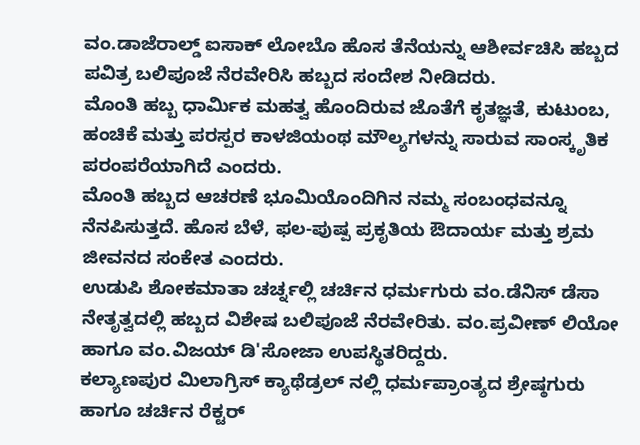ವಂ.ಡಾಜೆರಾಲ್ಡ್ ಐಸಾಕ್ ಲೋಬೊ ಹೊಸ ತೆನೆಯನ್ನು ಆಶೀರ್ವಚಿಸಿ ಹಬ್ಬದ ಪವಿತ್ರ ಬಲಿಪೂಜೆ ನೆರವೇರಿಸಿ ಹಬ್ಬದ ಸಂದೇಶ ನೀಡಿದರು.
ಮೊಂತಿ ಹಬ್ಬ ಧಾರ್ಮಿಕ ಮಹತ್ವ ಹೊಂದಿರುವ ಜೊತೆಗೆ ಕೃತಜ್ಞತೆ, ಕುಟುಂಬ, ಹಂಚಿಕೆ ಮತ್ತು ಪರಸ್ಪರ ಕಾಳಜಿಯಂಥ ಮೌಲ್ಯಗಳನ್ನು ಸಾರುವ ಸಾಂಸ್ಕೃತಿಕ ಪರಂಪರೆಯಾಗಿದೆ ಎಂದರು.
ಮೊಂತಿ ಹಬ್ಬದ ಆಚರಣೆ ಭೂಮಿಯೊಂದಿಗಿನ ನಮ್ಮ ಸಂಬಂಧವನ್ನೂ ನೆನಪಿಸುತ್ತದೆ. ಹೊಸ ಬೆಳೆ, ಫಲ-ಪುಷ್ಪ ಪ್ರಕೃತಿಯ ಔದಾರ್ಯ ಮತ್ತು ಶ್ರಮ ಜೀವನದ ಸಂಕೇತ ಎಂದರು.
ಉಡುಪಿ ಶೋಕಮಾತಾ ಚರ್ಚ್ನಲ್ಲಿ ಚರ್ಚಿನ ಧರ್ಮಗುರು ವಂ.ಡೆನಿಸ್ ಡೆಸಾ ನೇತೃತ್ವದಲ್ಲಿ ಹಬ್ಬದ ವಿಶೇಷ ಬಲಿಪೂಜೆ ನೆರವೇರಿತು. ವಂ.ಪ್ರವೀಣ್ ಲಿಯೋ ಹಾಗೂ ವಂ.ವಿಜಯ್ ಡಿ'ಸೋಜಾ ಉಪಸ್ಥಿತರಿದ್ದರು.
ಕಲ್ಯಾಣಪುರ ಮಿಲಾಗ್ರಿಸ್ ಕ್ಯಾಥೆಡ್ರಲ್ ನಲ್ಲಿ ಧರ್ಮಪ್ರಾಂತ್ಯದ ಶ್ರೇಷ್ಠಗುರು ಹಾಗೂ ಚರ್ಚಿನ ರೆಕ್ಟರ್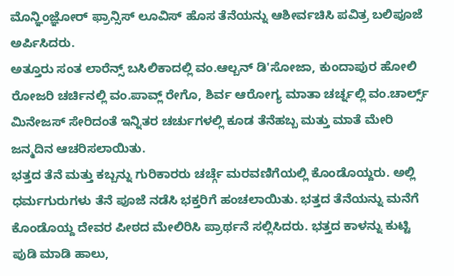ಮೊನ್ಞಿಂಜ್ಞೋರ್ ಫ್ರಾನ್ಸಿಸ್ ಲೂವಿಸ್ ಹೊಸ ತೆನೆಯನ್ನು ಆಶೀರ್ವಚಿಸಿ ಪವಿತ್ರ ಬಲಿಪೂಜೆ ಅರ್ಪಿಸಿದರು.
ಅತ್ತೂರು ಸಂತ ಲಾರೆನ್ಸ್ ಬಸಿಲಿಕಾದಲ್ಲಿ ವಂ.ಆಲ್ಬನ್ ಡಿ'ಸೋಜಾ, ಕುಂದಾಪುರ ಹೋಲಿ ರೋಜರಿ ಚರ್ಚಿನಲ್ಲಿ ವಂ.ಪಾವ್ಲ್ ರೇಗೊ, ಶಿರ್ವ ಆರೋಗ್ಯ ಮಾತಾ ಚರ್ಚ್ನಲ್ಲಿ ವಂ.ಚಾರ್ಲ್ಸ್ ಮಿನೇಜಸ್ ಸೇರಿದಂತೆ ಇನ್ನಿತರ ಚರ್ಚುಗಳಲ್ಲಿ ಕೂಡ ತೆನೆಹಬ್ಬ ಮತ್ತು ಮಾತೆ ಮೇರಿ ಜನ್ಮದಿನ ಆಚರಿಸಲಾಯಿತು.
ಭತ್ತದ ತೆನೆ ಮತ್ತು ಕಬ್ಬನ್ನು ಗುರಿಕಾರರು ಚರ್ಚ್ಗೆ ಮರವಣಿಗೆಯಲ್ಲಿ ಕೊಂಡೊಯ್ದರು. ಅಲ್ಲಿ ಧರ್ಮಗುರುಗಳು ತೆನೆ ಪೂಜೆ ನಡೆಸಿ ಭಕ್ತರಿಗೆ ಹಂಚಲಾಯಿತು. ಭತ್ತದ ತೆನೆಯನ್ನು ಮನೆಗೆ ಕೊಂಡೊಯ್ದ ದೇವರ ಪೀಠದ ಮೇಲಿರಿಸಿ ಪ್ರಾರ್ಥನೆ ಸಲ್ಲಿಸಿದರು. ಭತ್ತದ ಕಾಳನ್ನು ಕುಟ್ಟಿ ಪುಡಿ ಮಾಡಿ ಹಾಲು,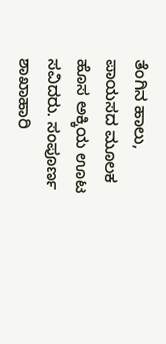ತೆಂಗಿನ ಹಾಲು, ಪಾಯಸದ ಮೂಲಕ ಹೊಸ ಅಕ್ಕಿಯ ಊಟ ಸವಿದರು. ಸಂಪೂರ್ಣ ಶಾಖಾಹಾರಿ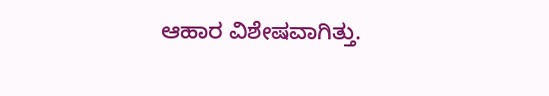ಆಹಾರ ವಿಶೇಷವಾಗಿತ್ತು.